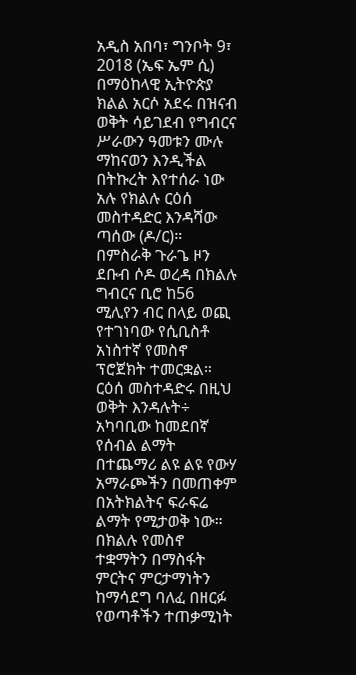አዲስ አበባ፣ ግንቦት 9፣ 2018 (ኤፍ ኤም ሲ) በማዕከላዊ ኢትዮጵያ ክልል አርሶ አደሩ በዝናብ ወቅት ሳይገደብ የግብርና ሥራውን ዓመቱን ሙሉ ማከናወን እንዲችል በትኩረት እየተሰራ ነው አሉ የክልሉ ርዕሰ መስተዳድር እንዳሻው ጣሰው (ዶ/ር)።
በምስራቅ ጉራጌ ዞን ደቡብ ሶዶ ወረዳ በክልሉ ግብርና ቢሮ ከ56 ሚሊየን ብር በላይ ወጪ የተገነባው የሲቢስቶ አነስተኛ የመስኖ ፕሮጀክት ተመርቋል።
ርዕሰ መስተዳድሩ በዚህ ወቅት እንዳሉት÷ አካባቢው ከመደበኛ የሰብል ልማት በተጨማሪ ልዩ ልዩ የውሃ አማራጮችን በመጠቀም በአትክልትና ፍራፍሬ ልማት የሚታወቅ ነው።
በክልሉ የመስኖ ተቋማትን በማስፋት ምርትና ምርታማነትን ከማሳደግ ባለፈ በዘርፉ የወጣቶችን ተጠቃሚነት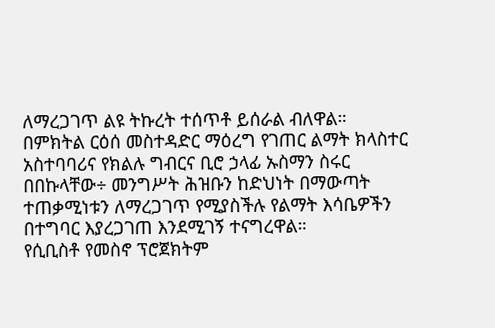ለማረጋገጥ ልዩ ትኩረት ተሰጥቶ ይሰራል ብለዋል።
በምክትል ርዕሰ መስተዳድር ማዕረግ የገጠር ልማት ክላስተር አስተባባሪና የክልሉ ግብርና ቢሮ ኃላፊ ኡስማን ስሩር በበኩላቸው÷ መንግሥት ሕዝቡን ከድህነት በማውጣት ተጠቃሚነቱን ለማረጋገጥ የሚያስችሉ የልማት እሳቤዎችን በተግባር እያረጋገጠ እንደሚገኝ ተናግረዋል።
የሲቢስቶ የመስኖ ፕሮጀክትም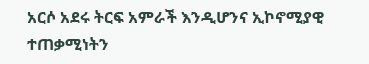አርሶ አደሩ ትርፍ አምራች እንዲሆንና ኢኮኖሚያዊ ተጠቃሚነትን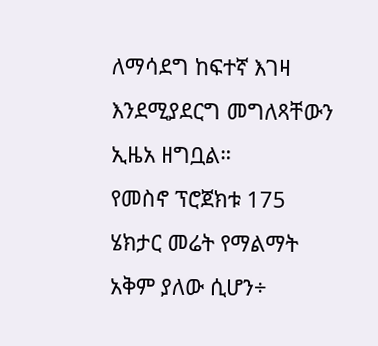ለማሳደግ ከፍተኛ እገዛ እንደሚያደርግ መግለጻቸውን ኢዜአ ዘግቧል።
የመስኖ ፕሮጀክቱ 175 ሄክታር መሬት የማልማት አቅም ያለው ሲሆን÷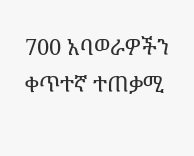700 አባወራዎችን ቀጥተኛ ተጠቃሚ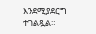እንደሚያደርግ ተገልጿል።